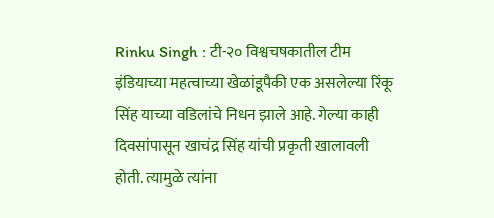Rinku Singh : टी-२० विश्वचषकातील टीम इंडियाच्या महत्वाच्या खेळांडूपैकी एक असलेल्या रिंकू सिंह याच्या वडिलांचे निधन झाले आहे. गेल्या काही दिवसांपासून खाचंद्र सिंह यांची प्रकृती खालावली होती. त्यामुळे त्यांना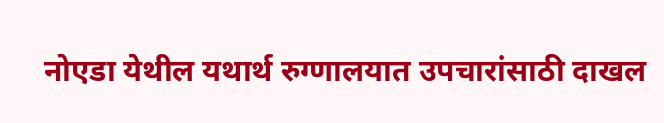नोएडा येथील यथार्थ रुग्णालयात उपचारांसाठी दाखल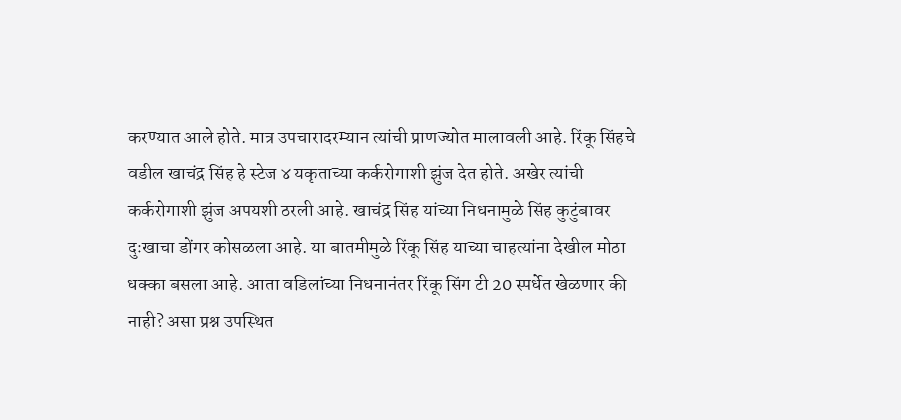करण्यात आले होते. मात्र उपचारादरम्यान त्यांची प्राणज्योत मालावली आहे. रिंकू सिंहचे वडील खाचंद्र सिंह हे स्टेज ४ यकृताच्या कर्करोगाशी झुंज देत होते. अखेर त्यांची कर्करोगाशी झुंज अपयशी ठरली आहे. खाचंद्र सिंह यांच्या निधनामुळे सिंह कुटुंबावर दुःखाचा डोंगर कोसळला आहे. या बातमीमुळे रिंकू सिंह याच्या चाहत्यांना देखील मोठा धक्का बसला आहे. आता वडिलांच्या निधनानंतर रिंकू सिंग टी 20 स्पर्धेत खेळणार की नाही? असा प्रश्न उपस्थित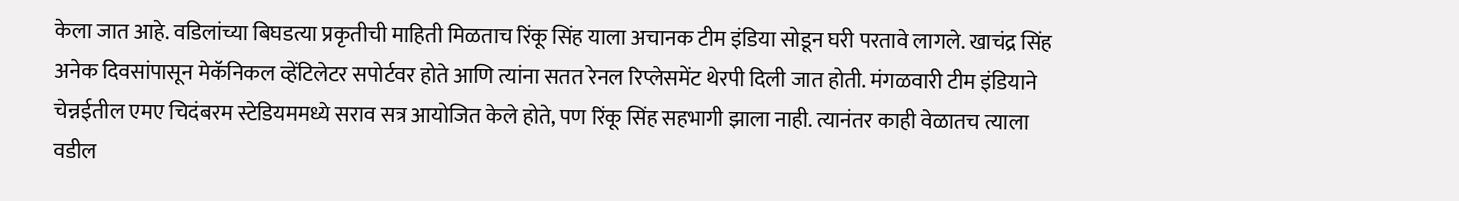केला जात आहे. वडिलांच्या बिघडत्या प्रकृतीची माहिती मिळताच रिंकू सिंह याला अचानक टीम इंडिया सोडून घरी परतावे लागले. खाचंद्र सिंह अनेक दिवसांपासून मेकॅनिकल व्हेंटिलेटर सपोर्टवर होते आणि त्यांना सतत रेनल रिप्लेसमेंट थेरपी दिली जात होती. मंगळवारी टीम इंडियाने चेन्नईतील एमए चिदंबरम स्टेडियममध्ये सराव सत्र आयोजित केले होते, पण रिंकू सिंह सहभागी झाला नाही. त्यानंतर काही वेळातच त्याला वडील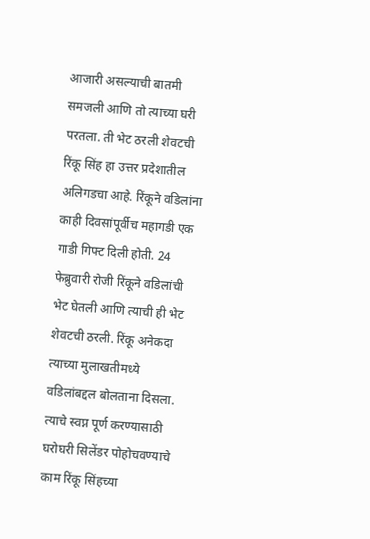आजारी असल्याची बातमी समजली आणि तो त्याच्या घरी परतला. ती भेट ठरली शेवटची रिंकू सिंह हा उत्तर प्रदेशातील अलिगडचा आहे. रिंकूने वडिलांना काही दिवसांपूर्वीच महागडी एक गाडी गिफ्ट दिली होती. 24 फेब्रुवारी रोजी रिंकूने वडिलांची भेट घेतली आणि त्याची ही भेट शेवटची ठरली. रिंकू अनेकदा त्याच्या मुलाखतीमध्ये वडिलांबद्दल बोलताना दिसला. त्याचे स्वप्न पूर्ण करण्यासाठी घरोघरी सिलेंडर पोहोचवण्याचे काम रिंकू सिंहच्या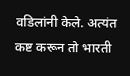वडिलांनी केले. अत्यंत कष्ट करून तो भारती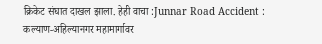क्रिकेट संघात दाखल झाला. हेही वाचा :Junnar Road Accident : कल्याण-अहिल्यानगर महामार्गावर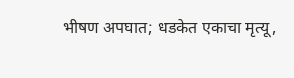भीषण अपघात; धडकेत एकाचा मृत्यू,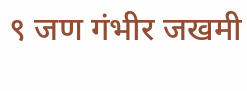९ जण गंभीर जखमी